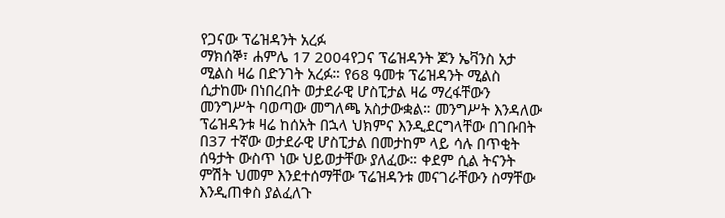የጋናው ፕሬዝዳንት አረፉ
ማክሰኞ፣ ሐምሌ 17 2004የጋና ፕሬዝዳንት ጆን ኤቫንስ አታ ሚልስ ዛሬ በድንገት አረፉ። የ68 ዓመቱ ፕሬዝዳንት ሚልስ ሲታከሙ በነበረበት ወታደራዊ ሆስፒታል ዛሬ ማረፋቸውን መንግሥት ባወጣው መግለጫ አስታውቋል። መንግሥት እንዳለው ፕሬዝዳንቱ ዛሬ ከሰአት በኋላ ህክምና እንዲደርግላቸው በገቡበት በ37 ተኛው ወታደራዊ ሆስፒታል በመታከም ላይ ሳሉ በጥቂት ሰዓታት ውስጥ ነው ህይወታቸው ያለፈው። ቀደም ሲል ትናንት ምሽት ህመም እንደተሰማቸው ፕሬዝዳንቱ መናገራቸውን ስማቸው እንዲጠቀስ ያልፈለጉ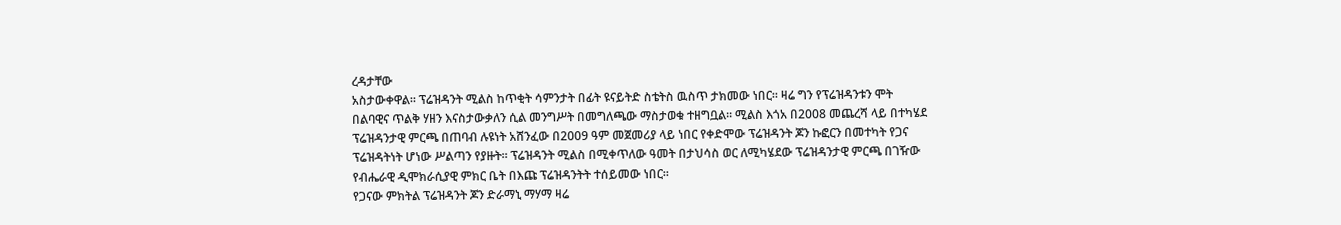ረዳታቸው
አስታውቀዋል። ፕሬዝዳንት ሚልስ ከጥቂት ሳምንታት በፊት ዩናይትድ ስቴትስ ዉስጥ ታክመው ነበር። ዛሬ ግን የፕሬዝዳንቱን ሞት በልባዊና ጥልቅ ሃዘን እናስታውቃለን ሲል መንግሥት በመግለጫው ማስታወቁ ተዘግቧል። ሚልስ እጎአ በ2008 መጨረሻ ላይ በተካሄደ ፕሬዝዳንታዊ ምርጫ በጠባብ ሉዩነት አሸንፈው በ2009 ዓም መጀመሪያ ላይ ነበር የቀድሞው ፕሬዝዳንት ጆን ኩፎርን በመተካት የጋና ፕሬዝዳትነት ሆነው ሥልጣን የያዙት። ፕሬዝዳንት ሚልስ በሚቀጥለው ዓመት በታህሳስ ወር ለሚካሄደው ፕሬዝዳንታዊ ምርጫ በገዥው የብሔራዊ ዲሞክራሲያዊ ምክር ቤት በእጩ ፕሬዝዳንትት ተሰይመው ነበር።
የጋናው ምክትል ፕሬዝዳንት ጆን ድራማኒ ማሃማ ዛሬ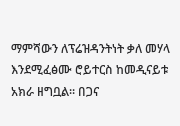ማምሻውን ለፕሬዝዳንትነት ቃለ መሃላ እንደሚፈፅሙ ሮይተርስ ከመዲናይቱ አክራ ዘግቧል። በጋና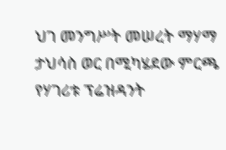ህገ መንግሥት መሠረት ማሃማ ታህሳስ ወር በሚካሄደው ምርጫ የሃገሪቱ ፕሬዝዳንት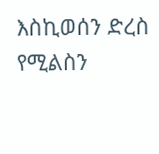እስኪወሰን ድረስ የሚልስን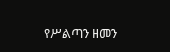የሥልጣን ዘመን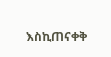እስኪጠናቀቅ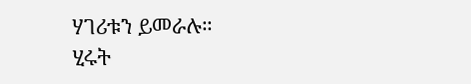ሃገሪቱን ይመራሉ።
ሂሩት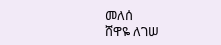መለሰ
ሸዋዬ ለገሠ